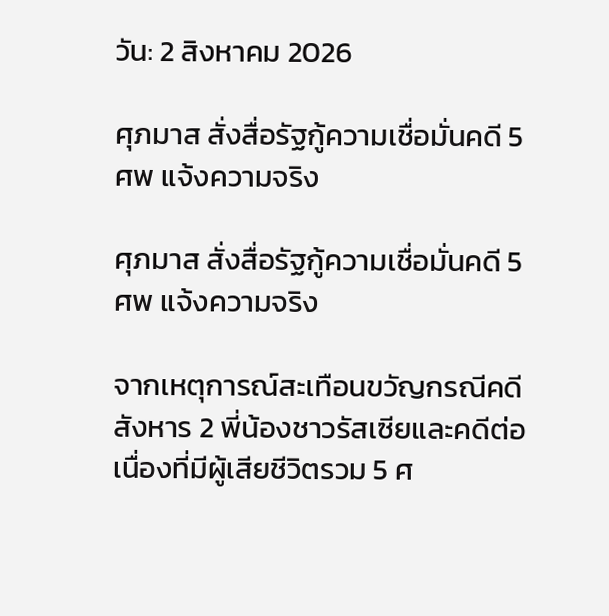วัน: 2 สิงหาคม 2026

ศุภมาส สั่งสื่อรัฐกู้ความเชื่อมั่นคดี 5 ศพ แจ้งความจริง

ศุภมาส สั่งสื่อรัฐกู้ความเชื่อมั่นคดี 5 ศพ แจ้งความจริง

จากเหตุการณ์สะเทือนขวัญกรณีคดีสังหาร 2 พี่น้องชาวรัสเซียและคดีต่อเนื่องที่มีผู้เสียชีวิตรวม 5 ศ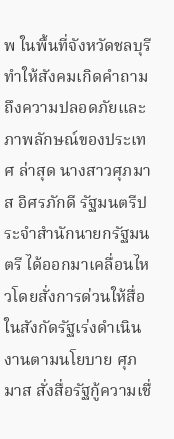พ ในพื้นที่จังหวัดชลบุรี ทำให้สังคมเกิดคำถามถึงความปลอดภัยและภาพลักษณ์ของประเทศ ล่าสุด นางสาวศุภมาส อิศรภักดี รัฐมนตรีประจำสำนักนายกรัฐมนตรี ได้ออกมาเคลื่อนไหวโดยสั่งการด่วนให้สื่อในสังกัดรัฐเร่งดำเนินงานตามนโยบาย ศุภมาส สั่งสื่อรัฐกู้ความเชื่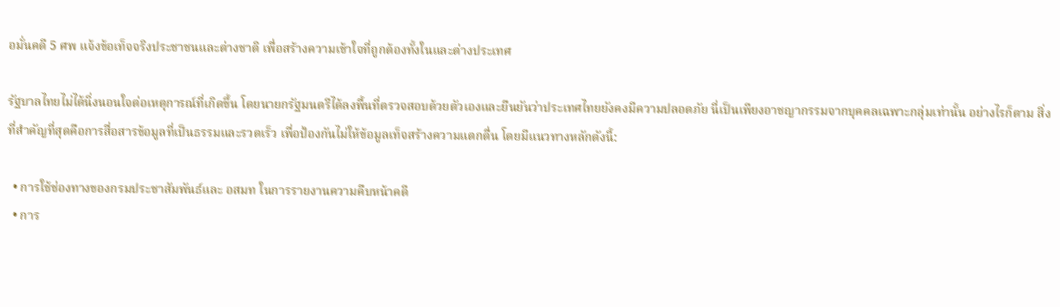อมั่นคดี 5 ศพ แจ้งข้อเท็จจริงประชาชนและต่างชาติ เพื่อสร้างความเข้าใจที่ถูกต้องทั้งในและต่างประเทศ

รัฐบาลไทยไม่ได้นิ่งนอนใจต่อเหตุการณ์ที่เกิดขึ้น โดยนายกรัฐมนตรีได้ลงพื้นที่ตรวจสอบด้วยตัวเองและยืนยันว่าประเทศไทยยังคงมีความปลอดภัย นี่เป็นเพียงอาชญากรรมจากบุคคลเฉพาะกลุ่มเท่านั้น อย่างไรก็ตาม สิ่งที่สำคัญที่สุดคือการสื่อสารข้อมูลที่เป็นธรรมและรวดเร็ว เพื่อป้องกันไม่ให้ข้อมูลเท็จสร้างความแตกตื่น โดยมีแนวทางหลักดังนี้:

  • การใช้ช่องทางของกรมประชาสัมพันธ์และ อสมท ในการรายงานความคืบหน้าคดี
  • การ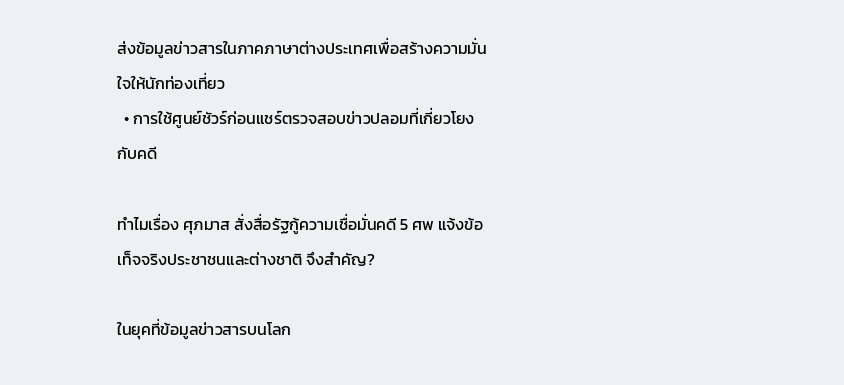ส่งข้อมูลข่าวสารในภาคภาษาต่างประเทศเพื่อสร้างความมั่นใจให้นักท่องเที่ยว
  • การใช้ศูนย์ชัวร์ก่อนแชร์ตรวจสอบข่าวปลอมที่เกี่ยวโยงกับคดี

ทำไมเรื่อง ศุภมาส สั่งสื่อรัฐกู้ความเชื่อมั่นคดี 5 ศพ แจ้งข้อเท็จจริงประชาชนและต่างชาติ จึงสำคัญ?

ในยุคที่ข้อมูลข่าวสารบนโลก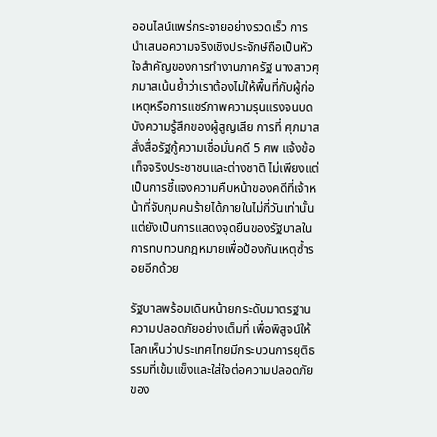ออนไลน์แพร่กระจายอย่างรวดเร็ว การนำเสนอความจริงเชิงประจักษ์ถือเป็นหัวใจสำคัญของการทำงานภาครัฐ นางสาวศุภมาสเน้นย้ำว่าเราต้องไม่ให้พื้นที่กับผู้ก่อเหตุหรือการแชร์ภาพความรุนแรงจนบดบังความรู้สึกของผู้สูญเสีย การที่ ศุภมาส สั่งสื่อรัฐกู้ความเชื่อมั่นคดี 5 ศพ แจ้งข้อเท็จจริงประชาชนและต่างชาติ ไม่เพียงแต่เป็นการชี้แจงความคืบหน้าของคดีที่เจ้าหน้าที่จับกุมคนร้ายได้ภายในไม่กี่วันเท่านั้น แต่ยังเป็นการแสดงจุดยืนของรัฐบาลในการทบทวนกฎหมายเพื่อป้องกันเหตุซ้ำรอยอีกด้วย

รัฐบาลพร้อมเดินหน้ายกระดับมาตรฐานความปลอดภัยอย่างเต็มที่ เพื่อพิสูจน์ให้โลกเห็นว่าประเทศไทยมีกระบวนการยุติธรรมที่เข้มแข็งและใส่ใจต่อความปลอดภัยของ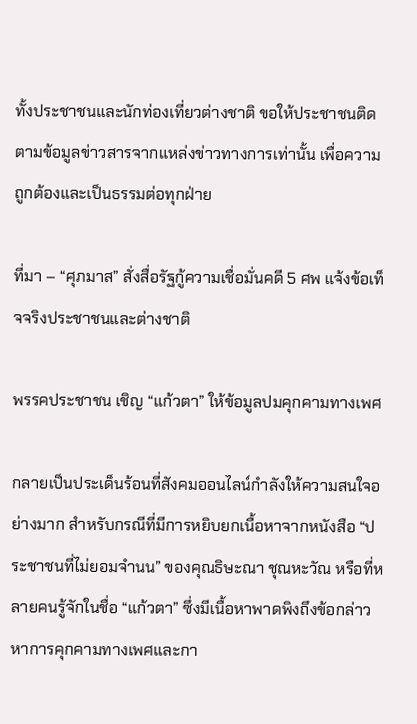ทั้งประชาชนและนักท่องเที่ยวต่างชาติ ขอให้ประชาชนติดตามข้อมูลข่าวสารจากแหล่งข่าวทางการเท่านั้น เพื่อความถูกต้องและเป็นธรรมต่อทุกฝ่าย

ที่มา – “ศุภมาส” สั่งสื่อรัฐกู้ความเชื่อมั่นคดี 5 ศพ แจ้งข้อเท็จจริงประชาชนและต่างชาติ

พรรคประชาชน เชิญ “แก้วตา” ให้ข้อมูลปมคุกคามทางเพศ

กลายเป็นประเด็นร้อนที่สังคมออนไลน์กำลังให้ความสนใจอย่างมาก สำหรับกรณีที่มีการหยิบยกเนื้อหาจากหนังสือ “ประชาชนที่ไม่ยอมจำนน” ของคุณธิษะณา ชุณหะวัณ หรือที่หลายคนรู้จักในชื่อ “แก้วตา” ซึ่งมีเนื้อหาพาดพิงถึงข้อกล่าวหาการคุกคามทางเพศและกา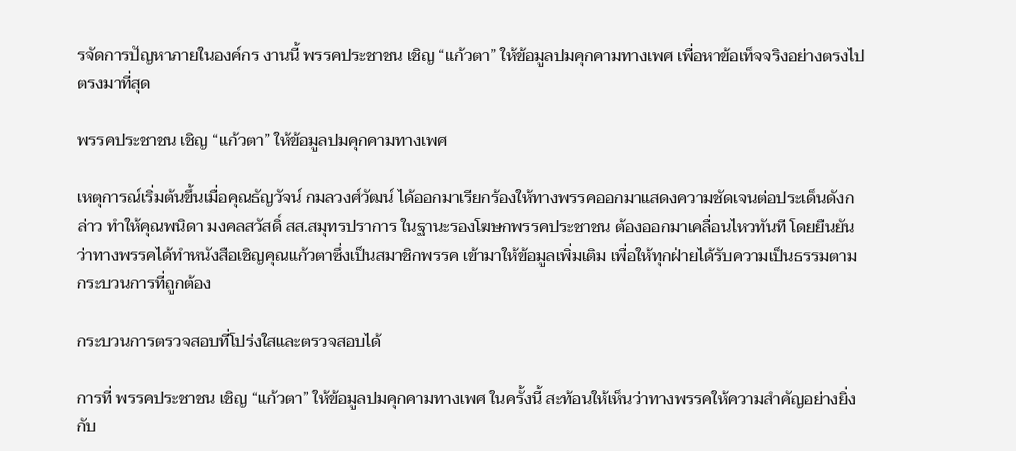รจัดการปัญหาภายในองค์กร งานนี้ พรรคประชาชน เชิญ “แก้วตา” ให้ข้อมูลปมคุกคามทางเพศ เพื่อหาข้อเท็จจริงอย่างตรงไปตรงมาที่สุด

พรรคประชาชน เชิญ “แก้วตา” ให้ข้อมูลปมคุกคามทางเพศ

เหตุการณ์เริ่มต้นขึ้นเมื่อคุณธัญวัจน์ กมลวงศ์วัฒน์ ได้ออกมาเรียกร้องให้ทางพรรคออกมาแสดงความชัดเจนต่อประเด็นดังกล่าว ทำให้คุณพนิดา มงคลสวัสดิ์ สส.สมุทรปราการ ในฐานะรองโฆษกพรรคประชาชน ต้องออกมาเคลื่อนไหวทันที โดยยืนยันว่าทางพรรคได้ทำหนังสือเชิญคุณแก้วตาซึ่งเป็นสมาชิกพรรค เข้ามาให้ข้อมูลเพิ่มเติม เพื่อให้ทุกฝ่ายได้รับความเป็นธรรมตามกระบวนการที่ถูกต้อง

กระบวนการตรวจสอบที่โปร่งใสและตรวจสอบได้

การที่ พรรคประชาชน เชิญ “แก้วตา” ให้ข้อมูลปมคุกคามทางเพศ ในครั้งนี้ สะท้อนให้เห็นว่าทางพรรคให้ความสำคัญอย่างยิ่งกับ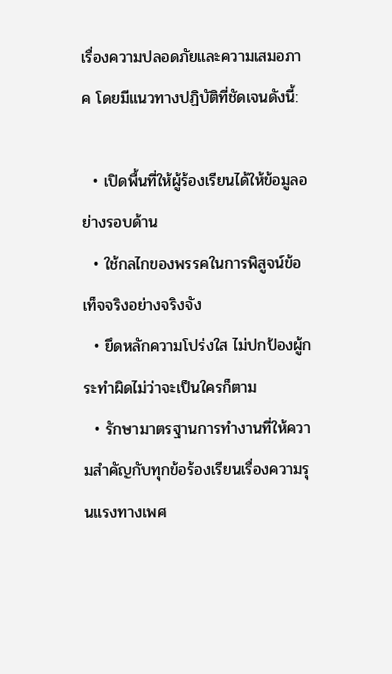เรื่องความปลอดภัยและความเสมอภาค โดยมีแนวทางปฏิบัติที่ชัดเจนดังนี้:

  • เปิดพื้นที่ให้ผู้ร้องเรียนได้ให้ข้อมูลอย่างรอบด้าน
  • ใช้กลไกของพรรคในการพิสูจน์ข้อเท็จจริงอย่างจริงจัง
  • ยึดหลักความโปร่งใส ไม่ปกป้องผู้กระทำผิดไม่ว่าจะเป็นใครก็ตาม
  • รักษามาตรฐานการทำงานที่ให้ความสำคัญกับทุกข้อร้องเรียนเรื่องความรุนแรงทางเพศ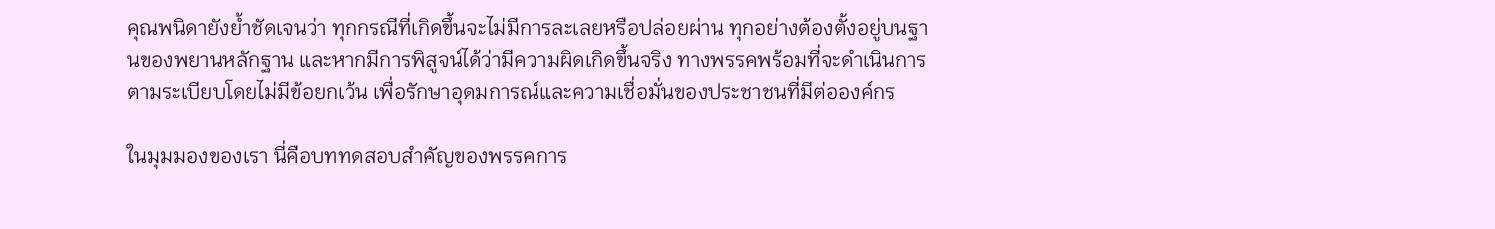คุณพนิดายังย้ำชัดเจนว่า ทุกกรณีที่เกิดขึ้นจะไม่มีการละเลยหรือปล่อยผ่าน ทุกอย่างต้องตั้งอยู่บนฐานของพยานหลักฐาน และหากมีการพิสูจน์ได้ว่ามีความผิดเกิดขึ้นจริง ทางพรรคพร้อมที่จะดำเนินการตามระเบียบโดยไม่มีข้อยกเว้น เพื่อรักษาอุดมการณ์และความเชื่อมั่นของประชาชนที่มีต่อองค์กร

ในมุมมองของเรา นี่คือบททดสอบสำคัญของพรรคการ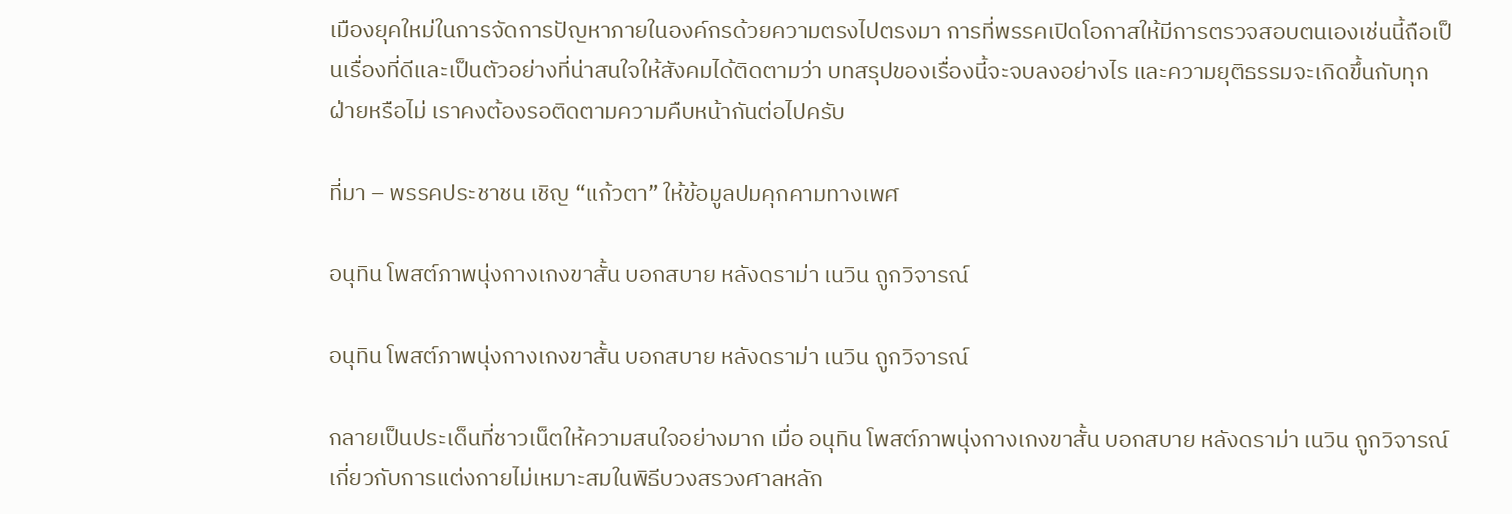เมืองยุคใหม่ในการจัดการปัญหาภายในองค์กรด้วยความตรงไปตรงมา การที่พรรคเปิดโอกาสให้มีการตรวจสอบตนเองเช่นนี้ถือเป็นเรื่องที่ดีและเป็นตัวอย่างที่น่าสนใจให้สังคมได้ติดตามว่า บทสรุปของเรื่องนี้จะจบลงอย่างไร และความยุติธรรมจะเกิดขึ้นกับทุกฝ่ายหรือไม่ เราคงต้องรอติดตามความคืบหน้ากันต่อไปครับ

ที่มา – พรรคประชาชน เชิญ “แก้วตา” ให้ข้อมูลปมคุกคามทางเพศ

อนุทิน โพสต์ภาพนุ่งกางเกงขาสั้น บอกสบาย หลังดราม่า เนวิน ถูกวิจารณ์

อนุทิน โพสต์ภาพนุ่งกางเกงขาสั้น บอกสบาย หลังดราม่า เนวิน ถูกวิจารณ์

กลายเป็นประเด็นที่ชาวเน็ตให้ความสนใจอย่างมาก เมื่อ อนุทิน โพสต์ภาพนุ่งกางเกงขาสั้น บอกสบาย หลังดราม่า เนวิน ถูกวิจารณ์ เกี่ยวกับการแต่งกายไม่เหมาะสมในพิธีบวงสรวงศาลหลัก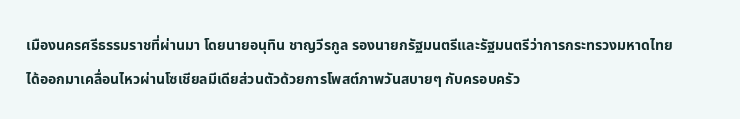เมืองนครศรีธรรมราชที่ผ่านมา โดยนายอนุทิน ชาญวีรกูล รองนายกรัฐมนตรีและรัฐมนตรีว่าการกระทรวงมหาดไทย ได้ออกมาเคลื่อนไหวผ่านโซเชียลมีเดียส่วนตัวด้วยการโพสต์ภาพวันสบายๆ กับครอบครัว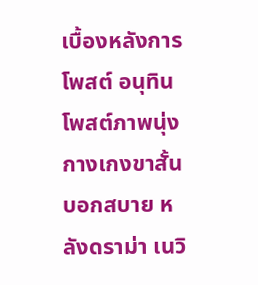เบื้องหลังการโพสต์ อนุทิน โพสต์ภาพนุ่งกางเกงขาสั้น บอกสบาย หลังดราม่า เนวิ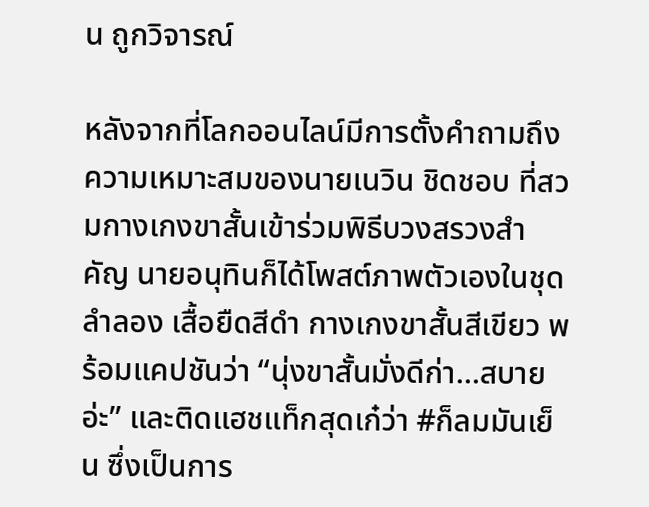น ถูกวิจารณ์

หลังจากที่โลกออนไลน์มีการตั้งคำถามถึงความเหมาะสมของนายเนวิน ชิดชอบ ที่สวมกางเกงขาสั้นเข้าร่วมพิธีบวงสรวงสำคัญ นายอนุทินก็ได้โพสต์ภาพตัวเองในชุดลำลอง เสื้อยืดสีดำ กางเกงขาสั้นสีเขียว พร้อมแคปชันว่า “นุ่งขาสั้นมั่งดีก่า…สบายอ่ะ” และติดแฮชแท็กสุดเก๋ว่า #ก็ลมมันเย็น ซึ่งเป็นการ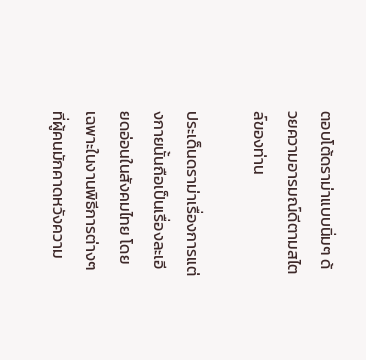ตอบโต้ดราม่าแบบนิ่มๆ ด้วยความอารมณ์ดีตามสไตล์ของท่าน

ประเด็นดราม่าเรื่องการแต่งกายนั้นถือเป็นเรื่องละเอียดอ่อนในสังคมไทย โดยเฉพาะในงานพิธีการต่างๆ ที่ผู้คนมักคาดหวังความ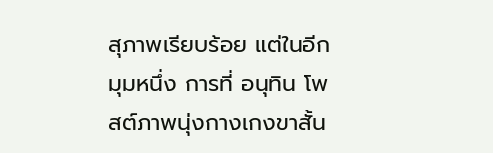สุภาพเรียบร้อย แต่ในอีกมุมหนึ่ง การที่ อนุทิน โพสต์ภาพนุ่งกางเกงขาสั้น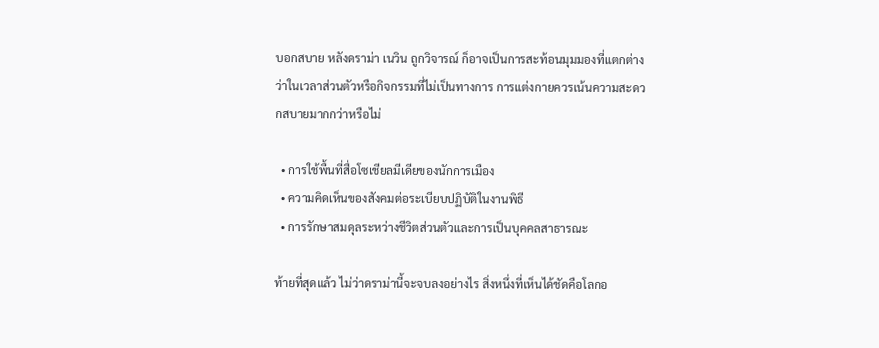บอกสบาย หลังดราม่า เนวิน ถูกวิจารณ์ ก็อาจเป็นการสะท้อนมุมมองที่แตกต่างว่าในเวลาส่วนตัวหรือกิจกรรมที่ไม่เป็นทางการ การแต่งกายควรเน้นความสะดวกสบายมากกว่าหรือไม่

  • การใช้พื้นที่สื่อโซเชียลมีเดียของนักการเมือง
  • ความคิดเห็นของสังคมต่อระเบียบปฏิบัติในงานพิธี
  • การรักษาสมดุลระหว่างชีวิตส่วนตัวและการเป็นบุคคลสาธารณะ

ท้ายที่สุดแล้ว ไม่ว่าดราม่านี้จะจบลงอย่างไร สิ่งหนึ่งที่เห็นได้ชัดคือโลกอ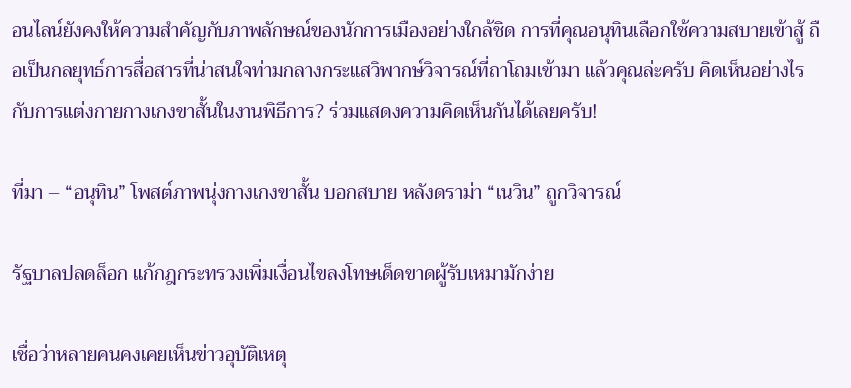อนไลน์ยังคงให้ความสำคัญกับภาพลักษณ์ของนักการเมืองอย่างใกล้ชิด การที่คุณอนุทินเลือกใช้ความสบายเข้าสู้ ถือเป็นกลยุทธ์การสื่อสารที่น่าสนใจท่ามกลางกระแสวิพากษ์วิจารณ์ที่ถาโถมเข้ามา แล้วคุณล่ะครับ คิดเห็นอย่างไรกับการแต่งกายกางเกงขาสั้นในงานพิธีการ? ร่วมแสดงความคิดเห็นกันได้เลยครับ!

ที่มา – “อนุทิน” โพสต์ภาพนุ่งกางเกงขาสั้น บอกสบาย หลังดราม่า “เนวิน” ถูกวิจารณ์

รัฐบาลปลดล็อก แก้กฎกระทรวงเพิ่มเงื่อนไขลงโทษเด็ดขาดผู้รับเหมามักง่าย

เชื่อว่าหลายคนคงเคยเห็นข่าวอุบัติเหตุ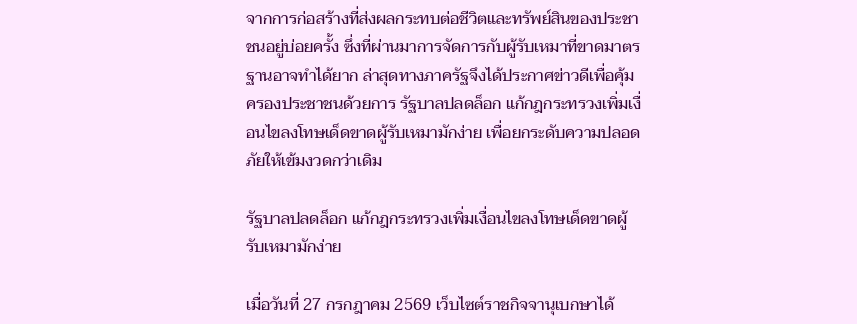จากการก่อสร้างที่ส่งผลกระทบต่อชีวิตและทรัพย์สินของประชาชนอยู่บ่อยครั้ง ซึ่งที่ผ่านมาการจัดการกับผู้รับเหมาที่ขาดมาตรฐานอาจทำได้ยาก ล่าสุดทางภาครัฐจึงได้ประกาศข่าวดีเพื่อคุ้มครองประชาชนด้วยการ รัฐบาลปลดล็อก แก้กฎกระทรวงเพิ่มเงื่อนไขลงโทษเด็ดขาดผู้รับเหมามักง่าย เพื่อยกระดับความปลอดภัยให้เข้มงวดกว่าเดิม

รัฐบาลปลดล็อก แก้กฎกระทรวงเพิ่มเงื่อนไขลงโทษเด็ดขาดผู้รับเหมามักง่าย

เมื่อวันที่ 27 กรกฎาคม 2569 เว็บไซต์ราชกิจจานุเบกษาได้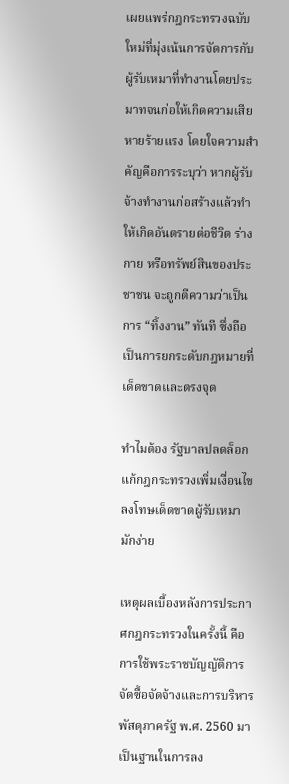เผยแพร่กฎกระทรวงฉบับใหม่ที่มุ่งเน้นการจัดการกับผู้รับเหมาที่ทำงานโดยประมาทจนก่อให้เกิดความเสียหายร้ายแรง โดยใจความสำคัญคือการระบุว่า หากผู้รับจ้างทำงานก่อสร้างแล้วทำให้เกิดอันตรายต่อชีวิต ร่างกาย หรือทรัพย์สินของประชาชน จะถูกตีความว่าเป็นการ “ทิ้งงาน” ทันที ซึ่งถือเป็นการยกระดับกฎหมายที่เด็ดขาดและตรงจุด

ทำไมต้อง รัฐบาลปลดล็อก แก้กฎกระทรวงเพิ่มเงื่อนไขลงโทษเด็ดขาดผู้รับเหมามักง่าย

เหตุผลเบื้องหลังการประกาศกฎกระทรวงในครั้งนี้ คือการใช้พระราชบัญญัติการจัดซื้อจัดจ้างและการบริหารพัสดุภาครัฐ พ.ศ. 2560 มาเป็นฐานในการลง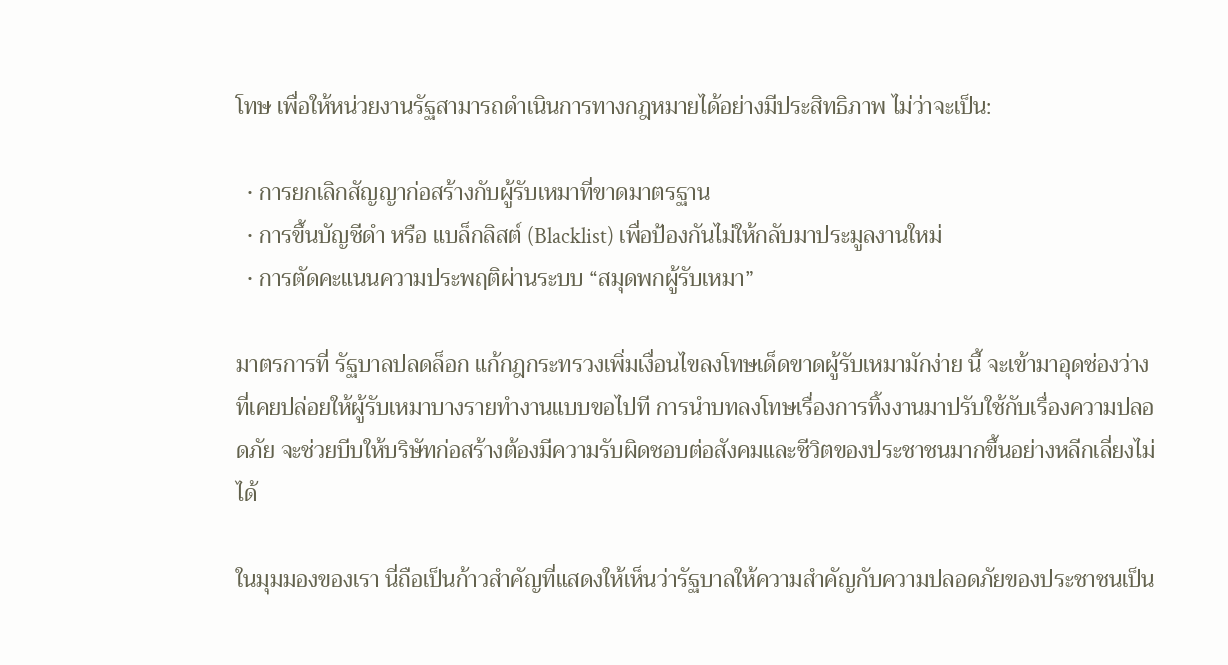โทษ เพื่อให้หน่วยงานรัฐสามารถดำเนินการทางกฎหมายได้อย่างมีประสิทธิภาพ ไม่ว่าจะเป็น:

  • การยกเลิกสัญญาก่อสร้างกับผู้รับเหมาที่ขาดมาตรฐาน
  • การขึ้นบัญชีดำ หรือ แบล็กลิสต์ (Blacklist) เพื่อป้องกันไม่ให้กลับมาประมูลงานใหม่
  • การตัดคะแนนความประพฤติผ่านระบบ “สมุดพกผู้รับเหมา”

มาตรการที่ รัฐบาลปลดล็อก แก้กฎกระทรวงเพิ่มเงื่อนไขลงโทษเด็ดขาดผู้รับเหมามักง่าย นี้ จะเข้ามาอุดช่องว่างที่เคยปล่อยให้ผู้รับเหมาบางรายทำงานแบบขอไปที การนำบทลงโทษเรื่องการทิ้งงานมาปรับใช้กับเรื่องความปลอดภัย จะช่วยบีบให้บริษัทก่อสร้างต้องมีความรับผิดชอบต่อสังคมและชีวิตของประชาชนมากขึ้นอย่างหลีกเลี่ยงไม่ได้

ในมุมมองของเรา นี่ถือเป็นก้าวสำคัญที่แสดงให้เห็นว่ารัฐบาลให้ความสำคัญกับความปลอดภัยของประชาชนเป็น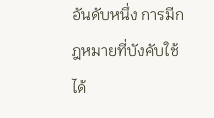อันดับหนึ่ง การมีกฎหมายที่บังคับใช้ได้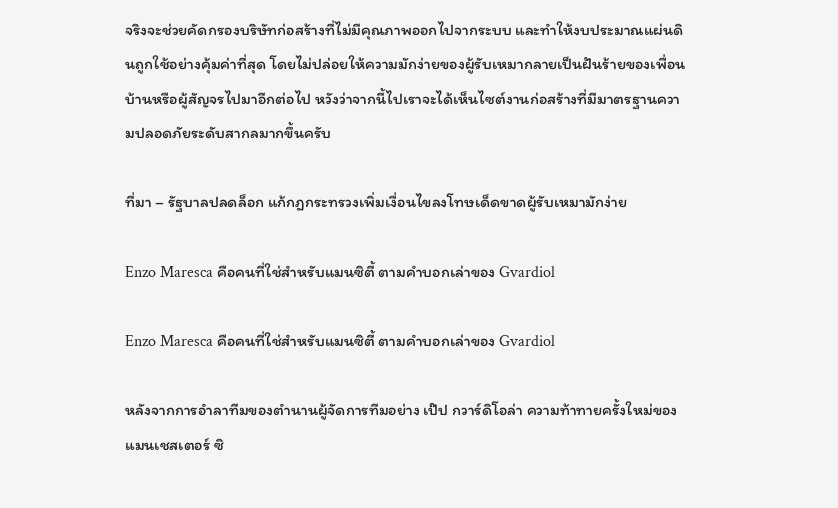จริงจะช่วยคัดกรองบริษัทก่อสร้างที่ไม่มีคุณภาพออกไปจากระบบ และทำให้งบประมาณแผ่นดินถูกใช้อย่างคุ้มค่าที่สุด โดยไม่ปล่อยให้ความมักง่ายของผู้รับเหมากลายเป็นฝันร้ายของเพื่อนบ้านหรือผู้สัญจรไปมาอีกต่อไป หวังว่าจากนี้ไปเราจะได้เห็นไซต์งานก่อสร้างที่มีมาตรฐานความปลอดภัยระดับสากลมากขึ้นครับ

ที่มา – รัฐบาลปลดล็อก แก้กฎกระทรวงเพิ่มเงื่อนไขลงโทษเด็ดขาดผู้รับเหมามักง่าย

Enzo Maresca คือคนที่ใช่สำหรับแมนซิตี้ ตามคำบอกเล่าของ Gvardiol

Enzo Maresca คือคนที่ใช่สำหรับแมนซิตี้ ตามคำบอกเล่าของ Gvardiol

หลังจากการอำลาทีมของตำนานผู้จัดการทีมอย่าง เป๊ป กวาร์ดิโอล่า ความท้าทายครั้งใหม่ของแมนเชสเตอร์ ซิ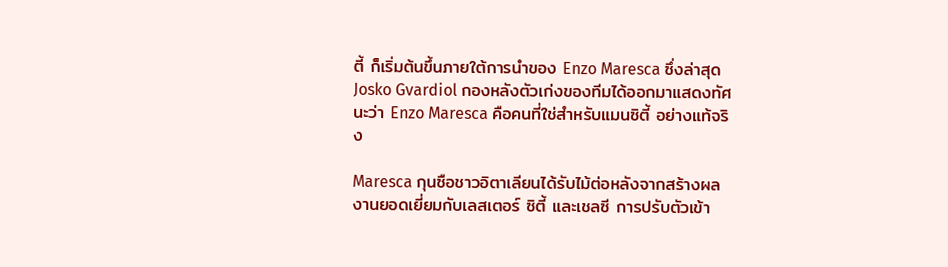ตี้ ก็เริ่มต้นขึ้นภายใต้การนำของ Enzo Maresca ซึ่งล่าสุด Josko Gvardiol กองหลังตัวเก่งของทีมได้ออกมาแสดงทัศนะว่า Enzo Maresca คือคนที่ใช่สำหรับแมนซิตี้ อย่างแท้จริง

Maresca กุนซือชาวอิตาเลียนได้รับไม้ต่อหลังจากสร้างผลงานยอดเยี่ยมกับเลสเตอร์ ซิตี้ และเชลซี การปรับตัวเข้า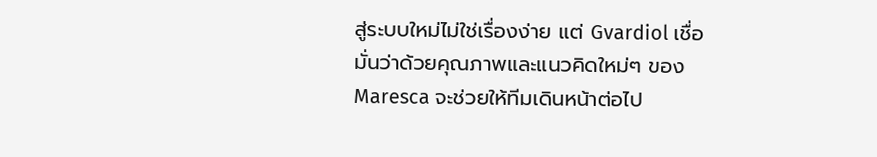สู่ระบบใหม่ไม่ใช่เรื่องง่าย แต่ Gvardiol เชื่อมั่นว่าด้วยคุณภาพและแนวคิดใหม่ๆ ของ Maresca จะช่วยให้ทีมเดินหน้าต่อไป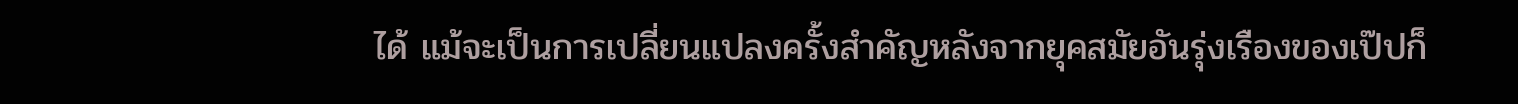ได้ แม้จะเป็นการเปลี่ยนแปลงครั้งสำคัญหลังจากยุคสมัยอันรุ่งเรืองของเป๊ปก็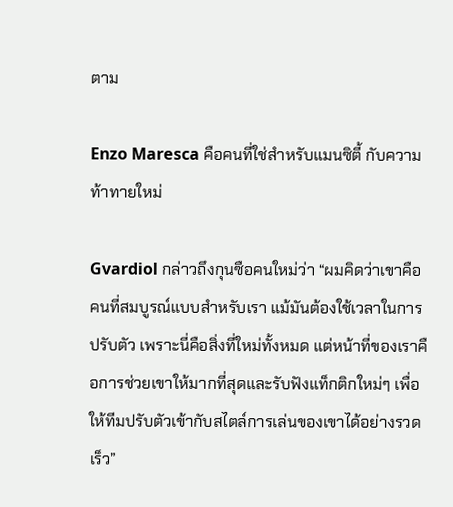ตาม

Enzo Maresca คือคนที่ใช่สำหรับแมนซิตี้ กับความท้าทายใหม่

Gvardiol กล่าวถึงกุนซือคนใหม่ว่า “ผมคิดว่าเขาคือคนที่สมบูรณ์แบบสำหรับเรา แม้มันต้องใช้เวลาในการปรับตัว เพราะนี่คือสิ่งที่ใหม่ทั้งหมด แต่หน้าที่ของเราคือการช่วยเขาให้มากที่สุดและรับฟังแท็กติกใหม่ๆ เพื่อให้ทีมปรับตัวเข้ากับสไตล์การเล่นของเขาได้อย่างรวดเร็ว”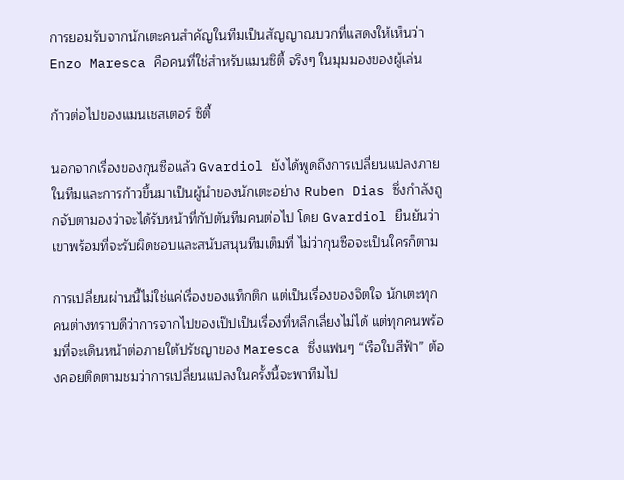การยอมรับจากนักเตะคนสำคัญในทีมเป็นสัญญาณบวกที่แสดงให้เห็นว่า Enzo Maresca คือคนที่ใช่สำหรับแมนซิตี้ จริงๆ ในมุมมองของผู้เล่น

ก้าวต่อไปของแมนเชสเตอร์ ซิตี้

นอกจากเรื่องของกุนซือแล้ว Gvardiol ยังได้พูดถึงการเปลี่ยนแปลงภายในทีมและการก้าวขึ้นมาเป็นผู้นำของนักเตะอย่าง Ruben Dias ซึ่งกำลังถูกจับตามองว่าจะได้รับหน้าที่กัปตันทีมคนต่อไป โดย Gvardiol ยืนยันว่าเขาพร้อมที่จะรับผิดชอบและสนับสนุนทีมเต็มที่ ไม่ว่ากุนซือจะเป็นใครก็ตาม

การเปลี่ยนผ่านนี้ไม่ใช่แค่เรื่องของแท็กติก แต่เป็นเรื่องของจิตใจ นักเตะทุกคนต่างทราบดีว่าการจากไปของเป๊ปเป็นเรื่องที่หลีกเลี่ยงไม่ได้ แต่ทุกคนพร้อมที่จะเดินหน้าต่อภายใต้ปรัชญาของ Maresca ซึ่งแฟนๆ “เรือใบสีฟ้า” ต้องคอยติดตามชมว่าการเปลี่ยนแปลงในครั้งนี้จะพาทีมไป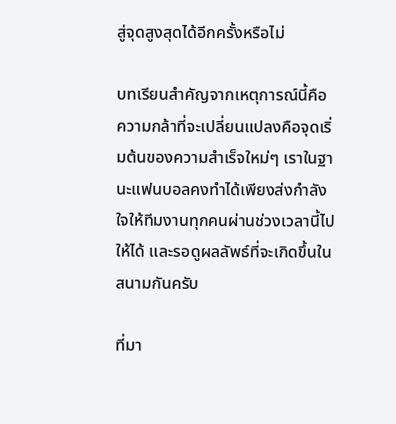สู่จุดสูงสุดได้อีกครั้งหรือไม่

บทเรียนสำคัญจากเหตุการณ์นี้คือ ความกล้าที่จะเปลี่ยนแปลงคือจุดเริ่มต้นของความสำเร็จใหม่ๆ เราในฐานะแฟนบอลคงทำได้เพียงส่งกำลังใจให้ทีมงานทุกคนผ่านช่วงเวลานี้ไปให้ได้ และรอดูผลลัพธ์ที่จะเกิดขึ้นในสนามกันครับ

ที่มา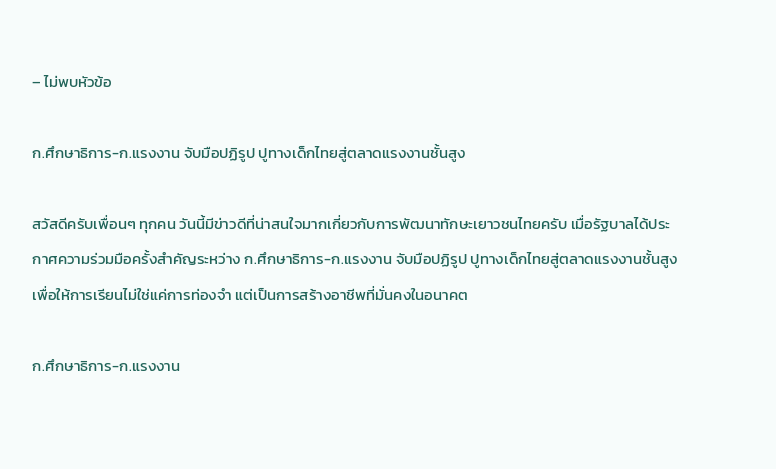– ไม่พบหัวข้อ

ก.ศึกษาธิการ-ก.แรงงาน จับมือปฏิรูป ปูทางเด็กไทยสู่ตลาดแรงงานชั้นสูง

สวัสดีครับเพื่อนๆ ทุกคน วันนี้มีข่าวดีที่น่าสนใจมากเกี่ยวกับการพัฒนาทักษะเยาวชนไทยครับ เมื่อรัฐบาลได้ประกาศความร่วมมือครั้งสำคัญระหว่าง ก.ศึกษาธิการ-ก.แรงงาน จับมือปฏิรูป ปูทางเด็กไทยสู่ตลาดแรงงานชั้นสูง เพื่อให้การเรียนไม่ใช่แค่การท่องจำ แต่เป็นการสร้างอาชีพที่มั่นคงในอนาคต

ก.ศึกษาธิการ-ก.แรงงาน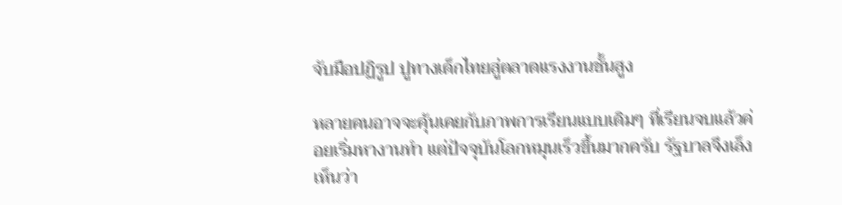จับมือปฏิรูป ปูทางเด็กไทยสู่ตลาดแรงงานชั้นสูง

หลายคนอาจจะคุ้นเคยกับภาพการเรียนแบบเดิมๆ ที่เรียนจบแล้วค่อยเริ่มหางานทำ แต่ปัจจุบันโลกหมุนเร็วขึ้นมากครับ รัฐบาลจึงเล็งเห็นว่า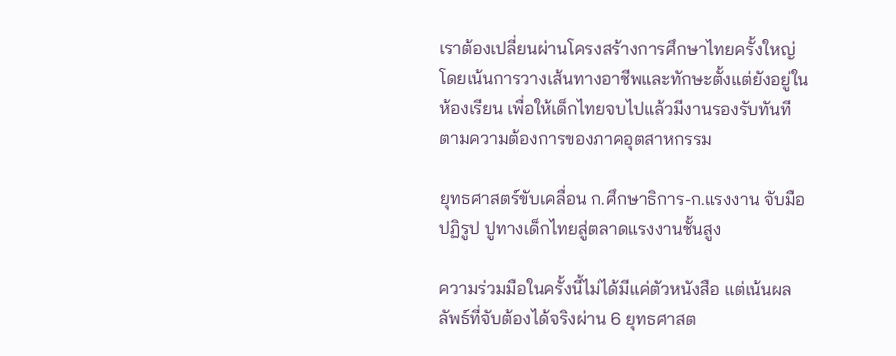เราต้องเปลี่ยนผ่านโครงสร้างการศึกษาไทยครั้งใหญ่ โดยเน้นการวางเส้นทางอาชีพและทักษะตั้งแต่ยังอยู่ในห้องเรียน เพื่อให้เด็กไทยจบไปแล้วมีงานรองรับทันทีตามความต้องการของภาคอุตสาหกรรม

ยุทธศาสตร์ขับเคลื่อน ก.ศึกษาธิการ-ก.แรงงาน จับมือปฏิรูป ปูทางเด็กไทยสู่ตลาดแรงงานชั้นสูง

ความร่วมมือในครั้งนี้ไม่ได้มีแค่ตัวหนังสือ แต่เน้นผลลัพธ์ที่จับต้องได้จริงผ่าน 6 ยุทธศาสต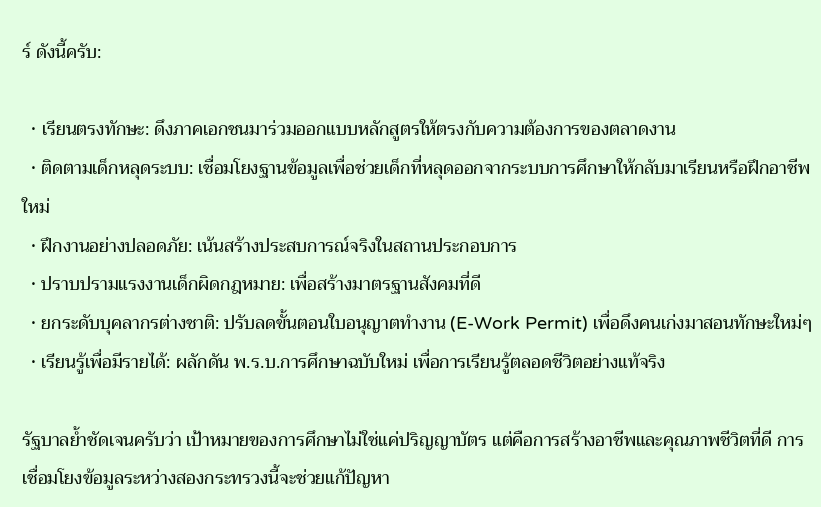ร์ ดังนี้ครับ:

  • เรียนตรงทักษะ: ดึงภาคเอกชนมาร่วมออกแบบหลักสูตรให้ตรงกับความต้องการของตลาดงาน
  • ติดตามเด็กหลุดระบบ: เชื่อมโยงฐานข้อมูลเพื่อช่วยเด็กที่หลุดออกจากระบบการศึกษาให้กลับมาเรียนหรือฝึกอาชีพใหม่
  • ฝึกงานอย่างปลอดภัย: เน้นสร้างประสบการณ์จริงในสถานประกอบการ
  • ปราบปรามแรงงานเด็กผิดกฎหมาย: เพื่อสร้างมาตรฐานสังคมที่ดี
  • ยกระดับบุคลากรต่างชาติ: ปรับลดขั้นตอนใบอนุญาตทำงาน (E-Work Permit) เพื่อดึงคนเก่งมาสอนทักษะใหม่ๆ
  • เรียนรู้เพื่อมีรายได้: ผลักดัน พ.ร.บ.การศึกษาฉบับใหม่ เพื่อการเรียนรู้ตลอดชีวิตอย่างแท้จริง

รัฐบาลย้ำชัดเจนครับว่า เป้าหมายของการศึกษาไม่ใช่แค่ปริญญาบัตร แต่คือการสร้างอาชีพและคุณภาพชีวิตที่ดี การเชื่อมโยงข้อมูลระหว่างสองกระทรวงนี้จะช่วยแก้ปัญหา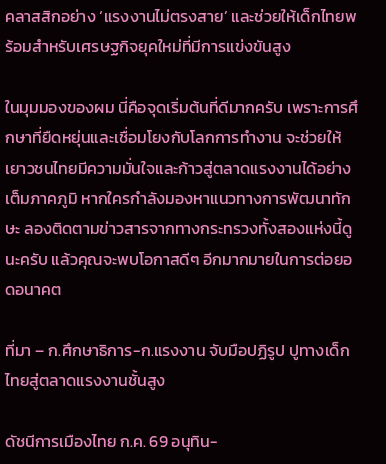คลาสสิกอย่าง ‘แรงงานไม่ตรงสาย’ และช่วยให้เด็กไทยพร้อมสำหรับเศรษฐกิจยุคใหม่ที่มีการแข่งขันสูง

ในมุมมองของผม นี่คือจุดเริ่มต้นที่ดีมากครับ เพราะการศึกษาที่ยืดหยุ่นและเชื่อมโยงกับโลกการทำงาน จะช่วยให้เยาวชนไทยมีความมั่นใจและก้าวสู่ตลาดแรงงานได้อย่างเต็มภาคภูมิ หากใครกำลังมองหาแนวทางการพัฒนาทักษะ ลองติดตามข่าวสารจากทางกระทรวงทั้งสองแห่งนี้ดูนะครับ แล้วคุณจะพบโอกาสดีๆ อีกมากมายในการต่อยอดอนาคต

ที่มา – ก.ศึกษาธิการ-ก.แรงงาน จับมือปฏิรูป ปูทางเด็กไทยสู่ตลาดแรงงานชั้นสูง

ดัชนีการเมืองไทย ก.ค. 69 อนุทิน-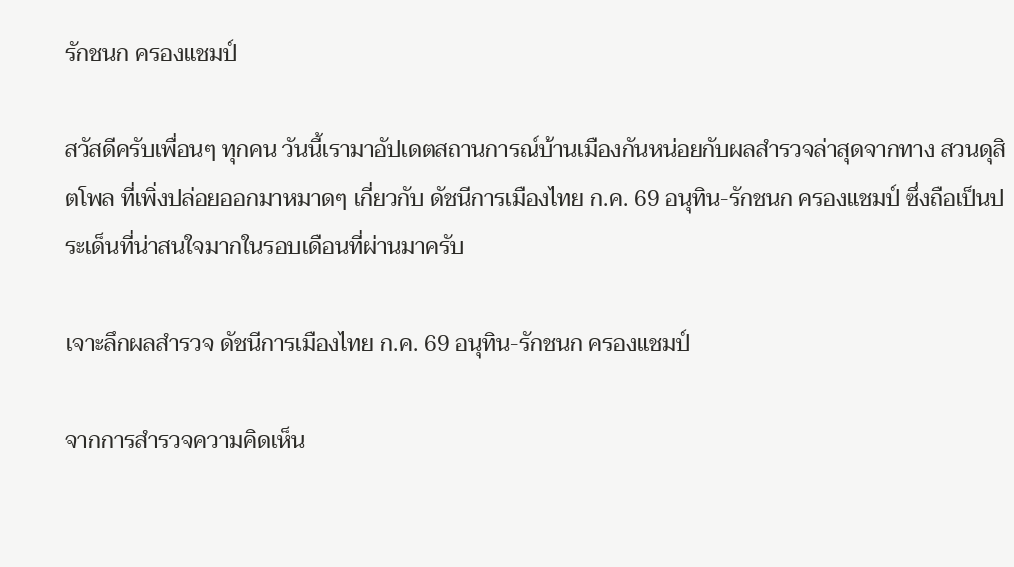รักชนก ครองแชมป์

สวัสดีครับเพื่อนๆ ทุกคน วันนี้เรามาอัปเดตสถานการณ์บ้านเมืองกันหน่อยกับผลสำรวจล่าสุดจากทาง สวนดุสิตโพล ที่เพิ่งปล่อยออกมาหมาดๆ เกี่ยวกับ ดัชนีการเมืองไทย ก.ค. 69 อนุทิน-รักชนก ครองแชมป์ ซึ่งถือเป็นประเด็นที่น่าสนใจมากในรอบเดือนที่ผ่านมาครับ

เจาะลึกผลสำรวจ ดัชนีการเมืองไทย ก.ค. 69 อนุทิน-รักชนก ครองแชมป์

จากการสำรวจความคิดเห็น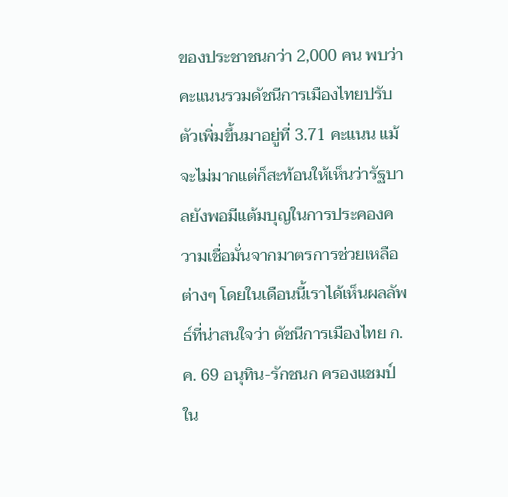ของประชาชนกว่า 2,000 คน พบว่าคะแนนรวมดัชนีการเมืองไทยปรับตัวเพิ่มขึ้นมาอยู่ที่ 3.71 คะแนน แม้จะไม่มากแต่ก็สะท้อนให้เห็นว่ารัฐบาลยังพอมีแต้มบุญในการประคองความเชื่อมั่นจากมาตรการช่วยเหลือต่างๆ โดยในเดือนนี้เราได้เห็นผลลัพธ์ที่น่าสนใจว่า ดัชนีการเมืองไทย ก.ค. 69 อนุทิน-รักชนก ครองแชมป์ ใน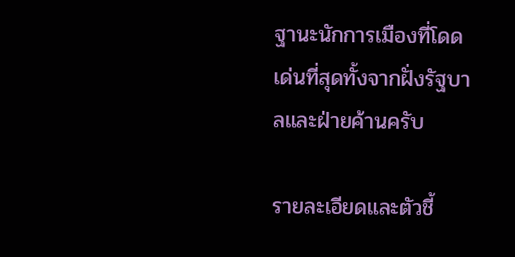ฐานะนักการเมืองที่โดดเด่นที่สุดทั้งจากฝั่งรัฐบาลและฝ่ายค้านครับ

รายละเอียดและตัวชี้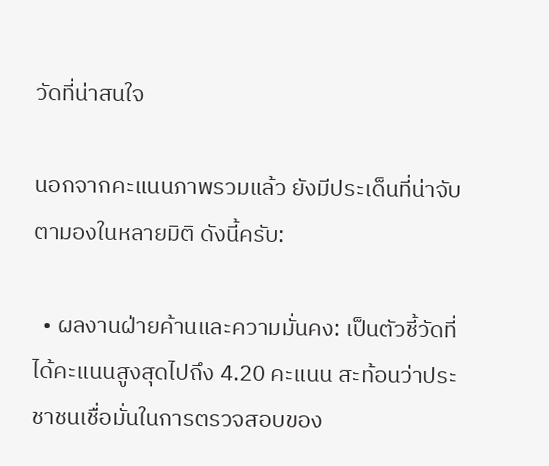วัดที่น่าสนใจ

นอกจากคะแนนภาพรวมแล้ว ยังมีประเด็นที่น่าจับตามองในหลายมิติ ดังนี้ครับ:

  • ผลงานฝ่ายค้านและความมั่นคง: เป็นตัวชี้วัดที่ได้คะแนนสูงสุดไปถึง 4.20 คะแนน สะท้อนว่าประชาชนเชื่อมั่นในการตรวจสอบของ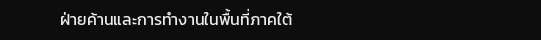ฝ่ายค้านและการทำงานในพื้นที่ภาคใต้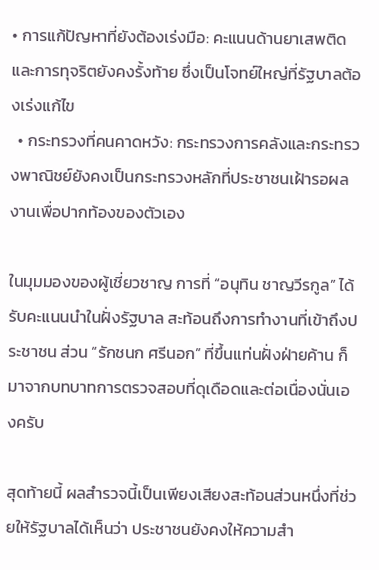• การแก้ปัญหาที่ยังต้องเร่งมือ: คะแนนด้านยาเสพติดและการทุจริตยังคงรั้งท้าย ซึ่งเป็นโจทย์ใหญ่ที่รัฐบาลต้องเร่งแก้ไข
  • กระทรวงที่คนคาดหวัง: กระทรวงการคลังและกระทรวงพาณิชย์ยังคงเป็นกระทรวงหลักที่ประชาชนเฝ้ารอผลงานเพื่อปากท้องของตัวเอง

ในมุมมองของผู้เชี่ยวชาญ การที่ “อนุทิน ชาญวีรกูล” ได้รับคะแนนนำในฝั่งรัฐบาล สะท้อนถึงการทำงานที่เข้าถึงประชาชน ส่วน “รักชนก ศรีนอก” ที่ขึ้นแท่นฝั่งฝ่ายค้าน ก็มาจากบทบาทการตรวจสอบที่ดุเดือดและต่อเนื่องนั่นเองครับ

สุดท้ายนี้ ผลสำรวจนี้เป็นเพียงเสียงสะท้อนส่วนหนึ่งที่ช่วยให้รัฐบาลได้เห็นว่า ประชาชนยังคงให้ความสำ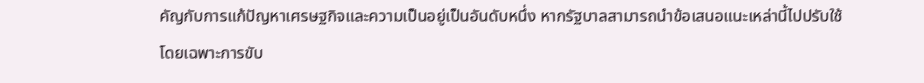คัญกับการแก้ปัญหาเศรษฐกิจและความเป็นอยู่เป็นอันดับหนึ่ง หากรัฐบาลสามารถนำข้อเสนอแนะเหล่านี้ไปปรับใช้ โดยเฉพาะการขับ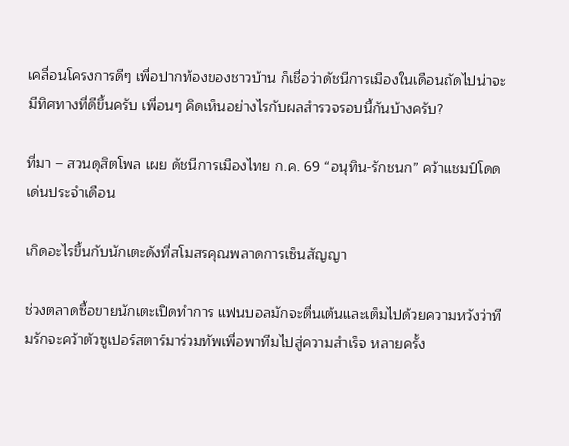เคลื่อนโครงการดีๆ เพื่อปากท้องของชาวบ้าน ก็เชื่อว่าดัชนีการเมืองในเดือนถัดไปน่าจะมีทิศทางที่ดีขึ้นครับ เพื่อนๆ คิดเห็นอย่างไรกับผลสำรวจรอบนี้กันบ้างครับ?

ที่มา – สวนดุสิตโพล เผย ดัชนีการเมืองไทย ก.ค. 69 “อนุทิน-รักชนก” คว้าแชมป์โดดเด่นประจำเดือน

เกิดอะไรขึ้นกับนักเตะดังที่สโมสรคุณพลาดการเซ็นสัญญา

ช่วงตลาดซื้อขายนักเตะเปิดทำการ แฟนบอลมักจะตื่นเต้นและเต็มไปด้วยความหวังว่าทีมรักจะคว้าตัวซูเปอร์สตาร์มาร่วมทัพเพื่อพาทีมไปสู่ความสำเร็จ หลายครั้ง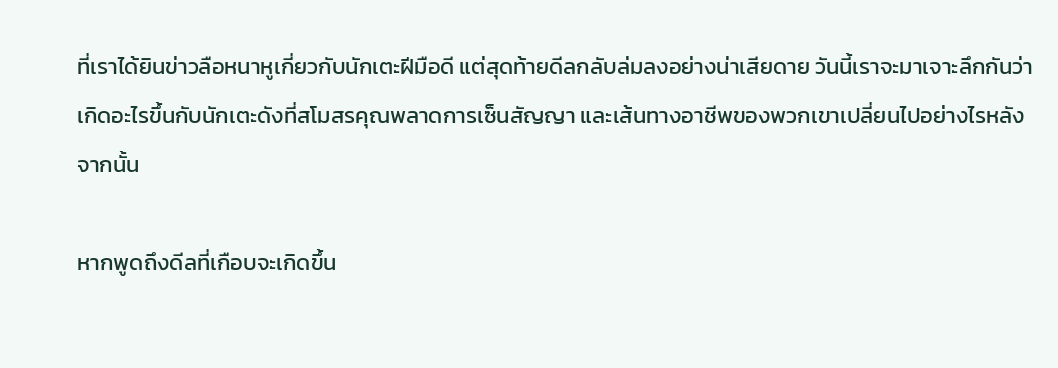ที่เราได้ยินข่าวลือหนาหูเกี่ยวกับนักเตะฝีมือดี แต่สุดท้ายดีลกลับล่มลงอย่างน่าเสียดาย วันนี้เราจะมาเจาะลึกกันว่า เกิดอะไรขึ้นกับนักเตะดังที่สโมสรคุณพลาดการเซ็นสัญญา และเส้นทางอาชีพของพวกเขาเปลี่ยนไปอย่างไรหลังจากนั้น

หากพูดถึงดีลที่เกือบจะเกิดขึ้น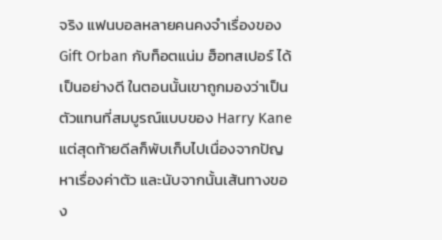จริง แฟนบอลหลายคนคงจำเรื่องของ Gift Orban กับท็อตแน่ม ฮ็อทสเปอร์ ได้เป็นอย่างดี ในตอนนั้นเขาถูกมองว่าเป็นตัวแทนที่สมบูรณ์แบบของ Harry Kane แต่สุดท้ายดีลก็พับเก็บไปเนื่องจากปัญหาเรื่องค่าตัว และนับจากนั้นเส้นทางของ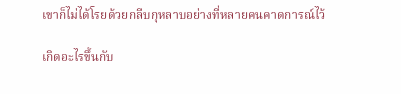เขาก็ไม่ได้โรยด้วยกลีบกุหลาบอย่างที่หลายคนคาดการณ์ไว้

เกิดอะไรขึ้นกับ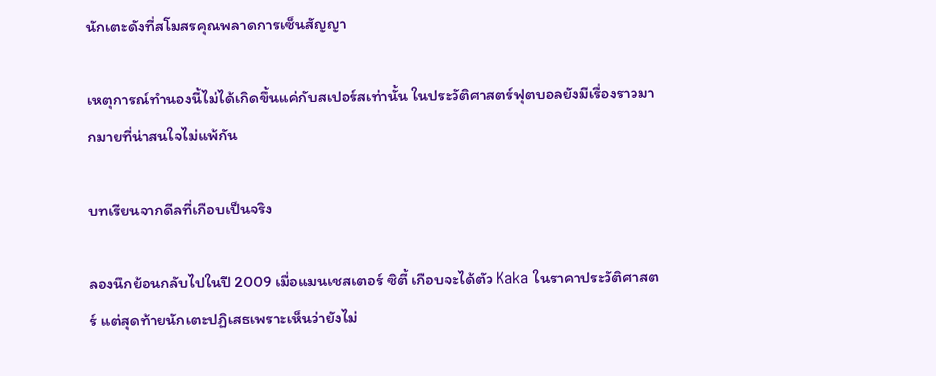นักเตะดังที่สโมสรคุณพลาดการเซ็นสัญญา

เหตุการณ์ทำนองนี้ไม่ได้เกิดขึ้นแค่กับสเปอร์สเท่านั้น ในประวัติศาสตร์ฟุตบอลยังมีเรื่องราวมากมายที่น่าสนใจไม่แพ้กัน

บทเรียนจากดีลที่เกือบเป็นจริง

ลองนึกย้อนกลับไปในปี 2009 เมื่อแมนเชสเตอร์ ซิตี้ เกือบจะได้ตัว Kaka ในราคาประวัติศาสตร์ แต่สุดท้ายนักเตะปฏิเสธเพราะเห็นว่ายังไม่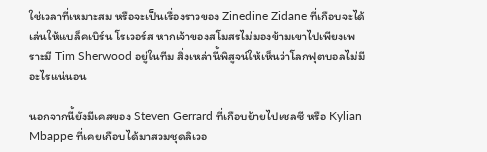ใช่เวลาที่เหมาะสม หรือจะเป็นเรื่องราวของ Zinedine Zidane ที่เกือบจะได้เล่นให้แบล็คเบิร์น โรเวอร์ส หากเจ้าของสโมสรไม่มองข้ามเขาไปเพียงเพราะมี Tim Sherwood อยู่ในทีม สิ่งเหล่านี้พิสูจน์ให้เห็นว่าโลกฟุตบอลไม่มีอะไรแน่นอน

นอกจากนี้ยังมีเคสของ Steven Gerrard ที่เกือบย้ายไปเชลซี หรือ Kylian Mbappe ที่เคยเกือบได้มาสวมชุดลิเวอ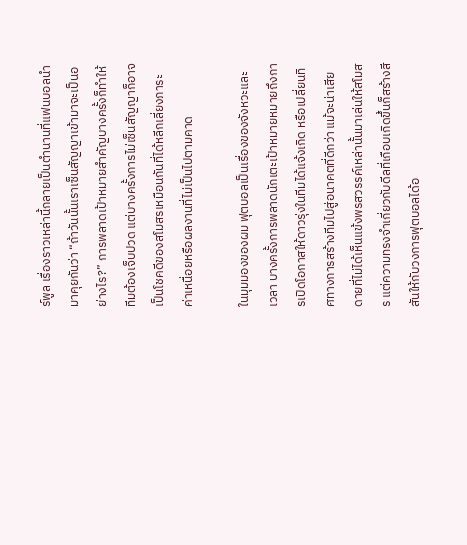ร์พูล เรื่องราวเหล่านี้กลายเป็นตำนานที่แฟนบอลนำมาคุยกันว่า “ถ้าวันนั้นเราเซ็นสัญญาเข้ามาจะเป็นอย่างไร?” การพลาดเป้าหมายสำคัญบางครั้งก็ทำให้ทีมต้องเจ็บปวด แต่บางครั้งการไม่เซ็นสัญญาก็อาจเป็นโชคดีของสโมสรเหมือนกันที่ได้หลีกเลี่ยงภาระค่าเหนื่อยหรือผลงานที่ไม่เป็นไปตามคาด

ในมุมมองของผม ฟุตบอลเป็นเรื่องของจังหวะและเวลา บางครั้งการพลาดนักเตะเป้าหมายหมายถึงการเปิดโอกาสให้ดาวรุ่งในทีมได้แจ้งเกิด หรือเปลี่ยนทิศทางการสร้างทีมไปสู่อนาคตที่ดีกว่า แม้จะน่าเสียดายที่ไม่ได้เห็นแข้งพรสวรรค์เหล่านั้นมาเล่นให้สโมสร แต่ความทรงจำเกี่ยวกับดีลที่เกือบเกิดขึ้นก็สร้างสีสันให้กับวงการฟุตบอลได้อ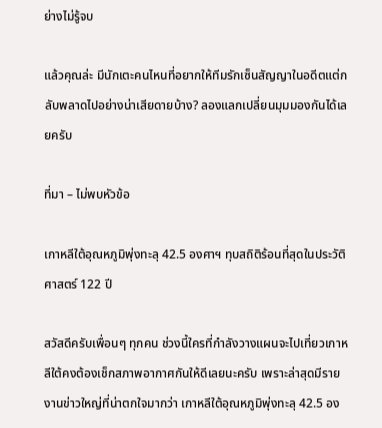ย่างไม่รู้จบ

แล้วคุณล่ะ มีนักเตะคนไหนที่อยากให้ทีมรักเซ็นสัญญาในอดีตแต่กลับพลาดไปอย่างน่าเสียดายบ้าง? ลองแลกเปลี่ยนมุมมองกันได้เลยครับ

ที่มา – ไม่พบหัวข้อ

เกาหลีใต้อุณหภูมิพุ่งทะลุ 42.5 องศาฯ ทุบสถิติร้อนที่สุดในประวัติศาสตร์ 122 ปี

สวัสดีครับเพื่อนๆ ทุกคน ช่วงนี้ใครที่กำลังวางแผนจะไปเที่ยวเกาหลีใต้คงต้องเช็กสภาพอากาศกันให้ดีเลยนะครับ เพราะล่าสุดมีรายงานข่าวใหญ่ที่น่าตกใจมากว่า เกาหลีใต้อุณหภูมิพุ่งทะลุ 42.5 อง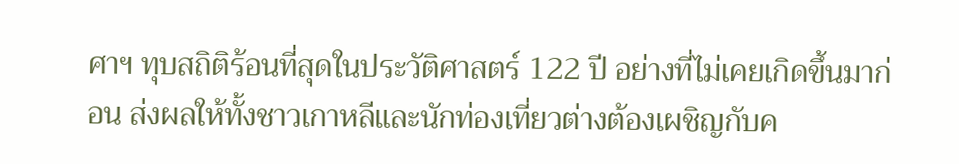ศาฯ ทุบสถิติร้อนที่สุดในประวัติศาสตร์ 122 ปี อย่างที่ไม่เคยเกิดขึ้นมาก่อน ส่งผลให้ทั้งชาวเกาหลีและนักท่องเที่ยวต่างต้องเผชิญกับค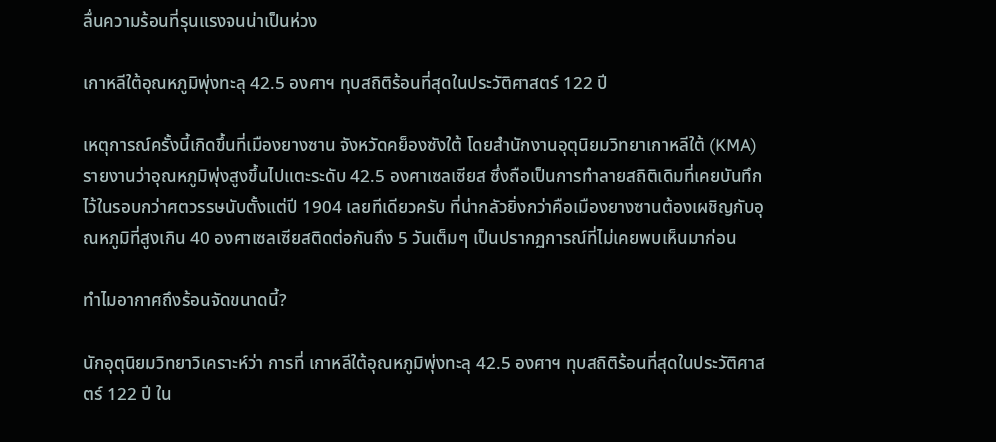ลื่นความร้อนที่รุนแรงจนน่าเป็นห่วง

เกาหลีใต้อุณหภูมิพุ่งทะลุ 42.5 องศาฯ ทุบสถิติร้อนที่สุดในประวัติศาสตร์ 122 ปี

เหตุการณ์ครั้งนี้เกิดขึ้นที่เมืองยางซาน จังหวัดคย็องซังใต้ โดยสำนักงานอุตุนิยมวิทยาเกาหลีใต้ (KMA) รายงานว่าอุณหภูมิพุ่งสูงขึ้นไปแตะระดับ 42.5 องศาเซลเซียส ซึ่งถือเป็นการทำลายสถิติเดิมที่เคยบันทึกไว้ในรอบกว่าศตวรรษนับตั้งแต่ปี 1904 เลยทีเดียวครับ ที่น่ากลัวยิ่งกว่าคือเมืองยางซานต้องเผชิญกับอุณหภูมิที่สูงเกิน 40 องศาเซลเซียสติดต่อกันถึง 5 วันเต็มๆ เป็นปรากฏการณ์ที่ไม่เคยพบเห็นมาก่อน

ทำไมอากาศถึงร้อนจัดขนาดนี้?

นักอุตุนิยมวิทยาวิเคราะห์ว่า การที่ เกาหลีใต้อุณหภูมิพุ่งทะลุ 42.5 องศาฯ ทุบสถิติร้อนที่สุดในประวัติศาสตร์ 122 ปี ใน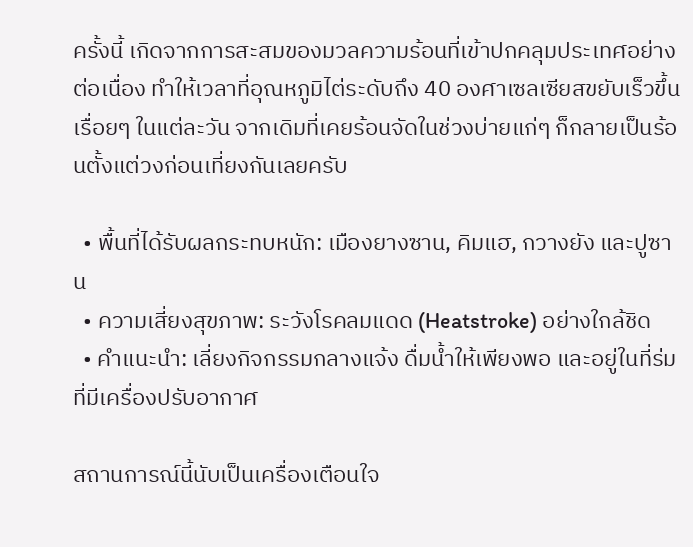ครั้งนี้ เกิดจากการสะสมของมวลความร้อนที่เข้าปกคลุมประเทศอย่างต่อเนื่อง ทำให้เวลาที่อุณหภูมิไต่ระดับถึง 40 องศาเซลเซียสขยับเร็วขึ้นเรื่อยๆ ในแต่ละวัน จากเดิมที่เคยร้อนจัดในช่วงบ่ายแก่ๆ ก็กลายเป็นร้อนตั้งแต่วงก่อนเที่ยงกันเลยครับ

  • พื้นที่ได้รับผลกระทบหนัก: เมืองยางซาน, คิมแฮ, กวางยัง และปูซาน
  • ความเสี่ยงสุขภาพ: ระวังโรคลมแดด (Heatstroke) อย่างใกล้ชิด
  • คำแนะนำ: เลี่ยงกิจกรรมกลางแจ้ง ดื่มน้ำให้เพียงพอ และอยู่ในที่ร่มที่มีเครื่องปรับอากาศ

สถานการณ์นี้นับเป็นเครื่องเตือนใจ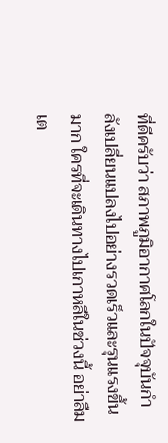ที่ดีครับว่า สภาพภูมิอากาศโลกในปัจจุบันกำลังเปลี่ยนแปลงไปอย่างรวดเร็วและรุนแรงขึ้นมาก ใครที่จะเดินทางไปเกาหลีในช่วงนี้ อย่าลืมเต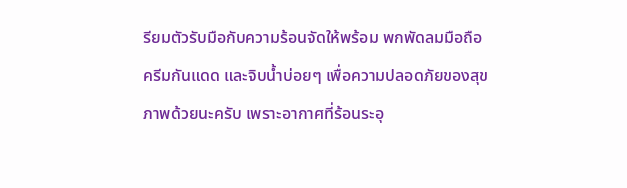รียมตัวรับมือกับความร้อนจัดให้พร้อม พกพัดลมมือถือ ครีมกันแดด และจิบน้ำบ่อยๆ เพื่อความปลอดภัยของสุขภาพด้วยนะครับ เพราะอากาศที่ร้อนระอุ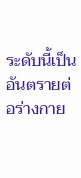ระดับนี้เป็นอันตรายต่อร่างกาย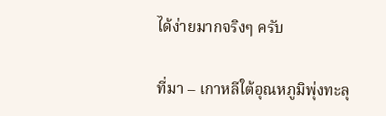ได้ง่ายมากจริงๆ ครับ

ที่มา – เกาหลีใต้อุณหภูมิพุ่งทะลุ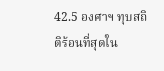42.5 องศาฯ ทุบสถิติร้อนที่สุดใน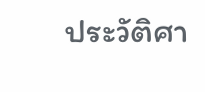ประวัติศา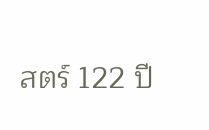สตร์ 122 ปี